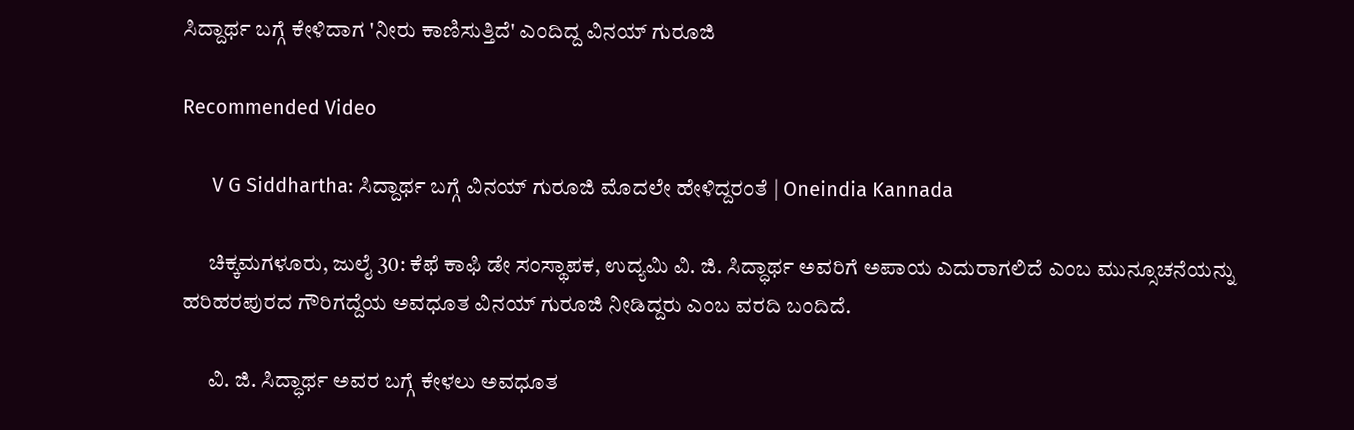ಸಿದ್ದಾರ್ಥ ಬಗ್ಗೆ ಕೇಳಿದಾಗ 'ನೀರು ಕಾಣಿಸುತ್ತಿದೆ' ಎಂದಿದ್ದ ವಿನಯ್ ಗುರೂಜಿ

Recommended Video

      V G Siddhartha: ಸಿದ್ದಾರ್ಥ ಬಗ್ಗೆ ವಿನಯ್ ಗುರೂಜಿ ಮೊದಲೇ ಹೇಳಿದ್ದರಂತೆ | Oneindia Kannada

      ಚಿಕ್ಕಮಗಳೂರು, ಜುಲೈ 30: ಕೆಫೆ ಕಾಫಿ ಡೇ ಸಂಸ್ಥಾಪಕ, ಉದ್ಯಮಿ ವಿ. ಜಿ. ಸಿದ್ಧಾರ್ಥ ಅವರಿಗೆ ಅಪಾಯ ಎದುರಾಗಲಿದೆ ಎಂಬ ಮುನ್ಸೂಚನೆಯನ್ನು ಹರಿಹರಪುರದ ಗೌರಿಗದ್ದೆಯ ಅವಧೂತ ವಿನಯ್ ಗುರೂಜಿ ನೀಡಿದ್ದರು ಎಂಬ ವರದಿ ಬಂದಿದೆ.

      ವಿ. ಜಿ. ಸಿದ್ಧಾರ್ಥ ಅವರ ಬಗ್ಗೆ ಕೇಳಲು ಅವಧೂತ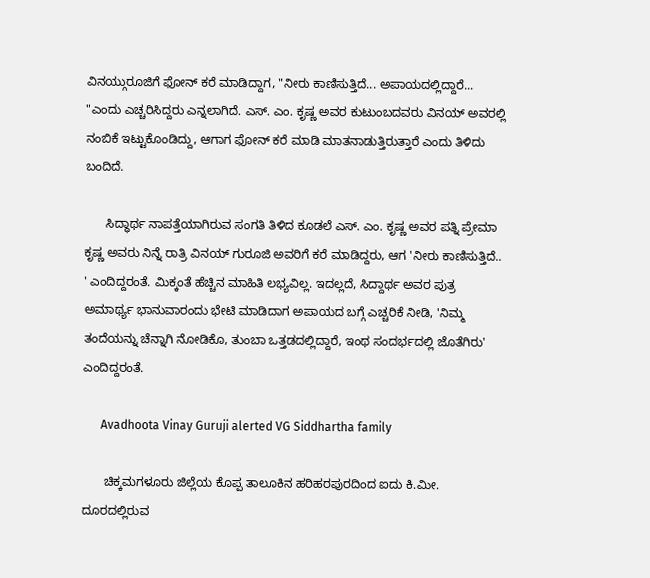ವಿನಯ್ಗುರೂಜಿಗೆ ಫೋನ್ ಕರೆ ಮಾಡಿದ್ದಾಗ, "ನೀರು ಕಾಣಿಸುತ್ತಿದೆ... ಅಪಾಯದಲ್ಲಿದ್ದಾರೆ... "ಎಂದು ಎಚ್ಚರಿಸಿದ್ದರು ಎನ್ನಲಾಗಿದೆ. ಎಸ್. ಎಂ. ಕೃಷ್ಣ ಅವರ ಕುಟುಂಬದವರು ವಿನಯ್ ಅವರಲ್ಲಿ ನಂಬಿಕೆ ಇಟ್ಟುಕೊಂಡಿದ್ದು, ಆಗಾಗ ಫೋನ್ ಕರೆ ಮಾಡಿ ಮಾತನಾಡುತ್ತಿರುತ್ತಾರೆ ಎಂದು ತಿಳಿದು ಬಂದಿದೆ.

      ಸಿದ್ಧಾರ್ಥ ನಾಪತ್ತೆಯಾಗಿರುವ ಸಂಗತಿ ತಿಳಿದ ಕೂಡಲೆ ಎಸ್. ಎಂ. ಕೃಷ್ಣ ಅವರ ಪತ್ನಿ ಪ್ರೇಮಾ ಕೃಷ್ಣ ಅವರು ನಿನ್ನೆ ರಾತ್ರಿ ವಿನಯ್ ಗುರೂಜಿ ಅವರಿಗೆ ಕರೆ ಮಾಡಿದ್ದರು, ಆಗ 'ನೀರು ಕಾಣಿಸುತ್ತಿದೆ.. ' ಎಂದಿದ್ದರಂತೆ. ಮಿಕ್ಕಂತೆ ಹೆಚ್ಚಿನ ಮಾಹಿತಿ ಲಭ್ಯವಿಲ್ಲ. ಇದಲ್ಲದೆ, ಸಿದ್ದಾರ್ಥ ಅವರ ಪುತ್ರ ಅಮಾರ್ಥ್ಯ ಭಾನುವಾರಂದು ಭೇಟಿ ಮಾಡಿದಾಗ ಅಪಾಯದ ಬಗ್ಗೆ ಎಚ್ಚರಿಕೆ ನೀಡಿ, 'ನಿಮ್ಮ ತಂದೆಯನ್ನು ಚೆನ್ನಾಗಿ ನೋಡಿಕೊ, ತುಂಬಾ ಒತ್ತಡದಲ್ಲಿದ್ದಾರೆ, ಇಂಥ ಸಂದರ್ಭದಲ್ಲಿ ಜೊತೆಗಿರು' ಎಂದಿದ್ದರಂತೆ.

      Avadhoota Vinay Guruji alerted VG Siddhartha family

      ಚಿಕ್ಕಮಗಳೂರು ಜಿಲ್ಲೆಯ ಕೊಪ್ಪ ತಾಲೂಕಿನ ಹರಿಹರಪುರದಿಂದ ಐದು ಕಿ.ಮೀ. ದೂರದಲ್ಲಿರುವ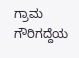ಗ್ರಾಮ ಗೌರಿಗದ್ದೆಯ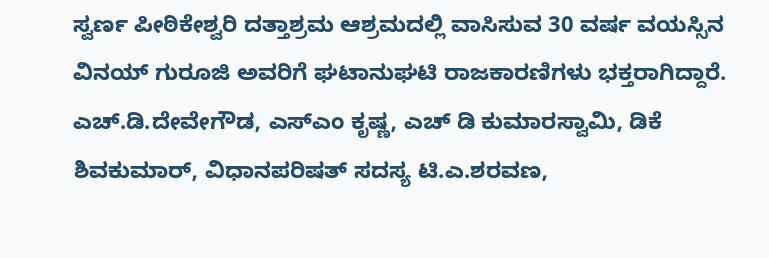ಸ್ವರ್ಣ ಪೀಠಿಕೇಶ್ವರಿ ದತ್ತಾಶ್ರಮ ಆಶ್ರಮದಲ್ಲಿ ವಾಸಿಸುವ 30 ವರ್ಷ ವಯಸ್ಸಿನ ವಿನಯ್ ಗುರೂಜಿ ಅವರಿಗೆ ಘಟಾನುಘಟಿ ರಾಜಕಾರಣಿಗಳು ಭಕ್ತರಾಗಿದ್ದಾರೆ. ಎಚ್.ಡಿ.ದೇವೇಗೌಡ, ಎಸ್ಎಂ ಕೃಷ್ಣ, ಎಚ್ ಡಿ ಕುಮಾರಸ್ವಾಮಿ, ಡಿಕೆ ಶಿವಕುಮಾರ್, ವಿಧಾನಪರಿಷತ್ ಸದಸ್ಯ ಟಿ.ಎ.ಶರವಣ,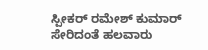ಸ್ಪೀಕರ್ ರಮೇಶ್ ಕುಮಾರ್ ಸೇರಿದಂತೆ ಹಲವಾರು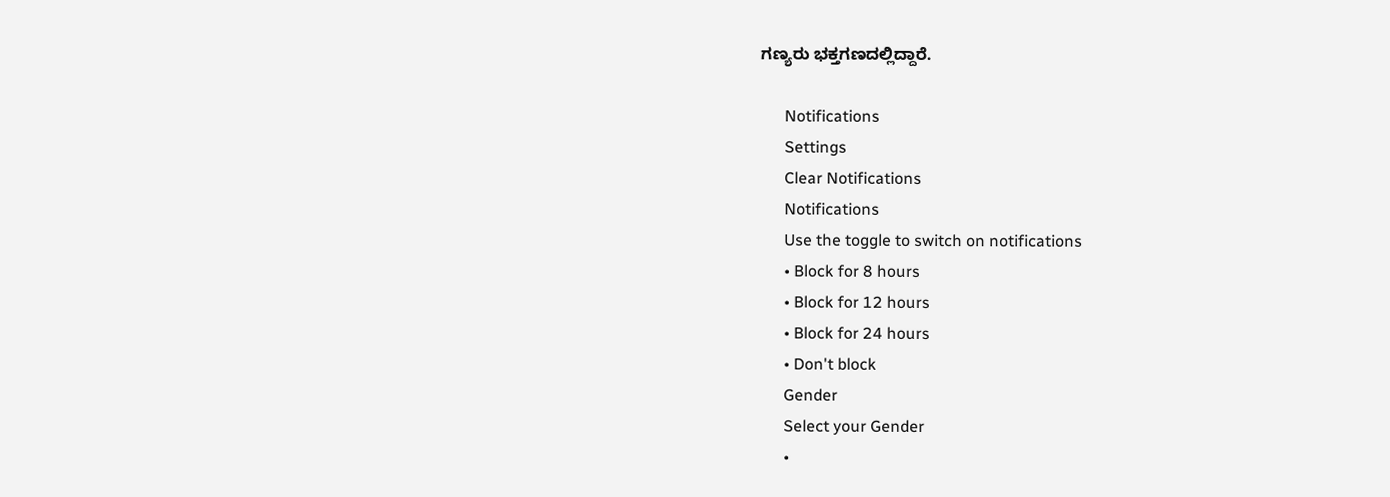ಗಣ್ಯರು ಭಕ್ತಗಣದಲ್ಲಿದ್ದಾರೆ.

      Notifications
      Settings
      Clear Notifications
      Notifications
      Use the toggle to switch on notifications
      • Block for 8 hours
      • Block for 12 hours
      • Block for 24 hours
      • Don't block
      Gender
      Select your Gender
      •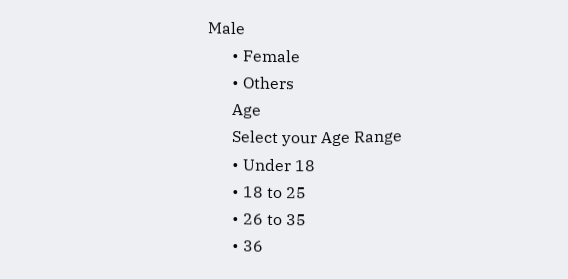Male
      • Female
      • Others
      Age
      Select your Age Range
      • Under 18
      • 18 to 25
      • 26 to 35
      • 36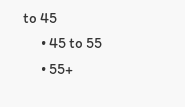to 45
      • 45 to 55
      • 55+